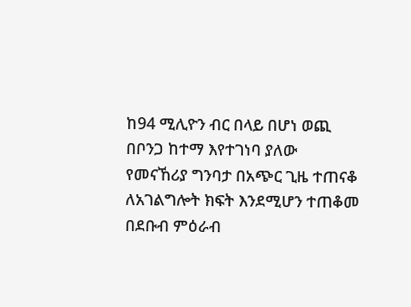ከ94 ሚሊዮን ብር በላይ በሆነ ወጪ በቦንጋ ከተማ እየተገነባ ያለው የመናኸሪያ ግንባታ በአጭር ጊዜ ተጠናቆ ለአገልግሎት ክፍት እንደሚሆን ተጠቆመ
በደቡብ ምዕራብ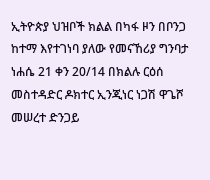ኢትዮጵያ ህዝቦች ክልል በካፋ ዞን በቦንጋ ከተማ እየተገነባ ያለው የመናኸሪያ ግንባታ ነሐሴ 21 ቀን 20/14 በክልሉ ርዕሰ መስተዳድር ዶክተር ኢንጂነር ነጋሽ ዋጌሾ መሠረተ ድንጋይ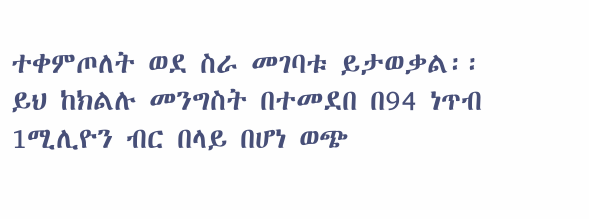ተቀምጦለት ወደ ስራ መገባቱ ይታወቃል፡፡ ይህ ከክልሉ መንግስት በተመደበ በ94 ነጥብ 1ሚሊዮን ብር በላይ በሆነ ወጭ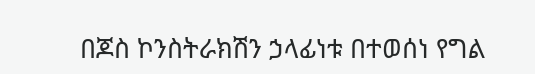በጆስ ኮንስትራክሽን ኃላፊነቱ በተወሰነ የግል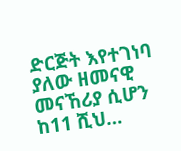ድርጅት እየተገነባ ያለው ዘመናዊ መናኸሪያ ሲሆን ከ11 ሺህ…